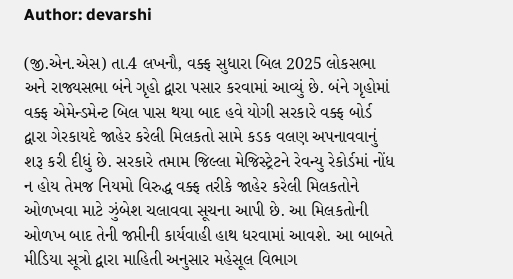Author: devarshi

(જી.એન.એસ) તા.4 લખનૌ, વક્ફ સુધારા બિલ 2025 લોકસભા અને રાજ્યસભા બંને ગૃહો દ્વારા પસાર કરવામાં આવ્યું છે. બંને ગૃહોમાં વક્ફ એમેન્ડમેન્ટ બિલ પાસ થયા બાદ હવે યોગી સરકારે વક્ફ બોર્ડ દ્વારા ગેરકાયદે જાહેર કરેલી મિલકતો સામે કડક વલણ અપનાવવાનું શરૂ કરી દીધું છે. સરકારે તમામ જિલ્લા મેજિસ્ટ્રેટને રેવન્યુ રેકોર્ડમાં નોંધ ન હોય તેમજ નિયમો વિરુદ્ધ વક્ફ તરીકે જાહેર કરેલી મિલકતોને ઓળખવા માટે ઝુંબેશ ચલાવવા સૂચના આપી છે. આ મિલકતોની ઓળખ બાદ તેની જપ્તીની કાર્યવાહી હાથ ધરવામાં આવશે. આ બાબતે મીડિયા સૂત્રો દ્વારા માહિતી અનુસાર મહેસૂલ વિભાગ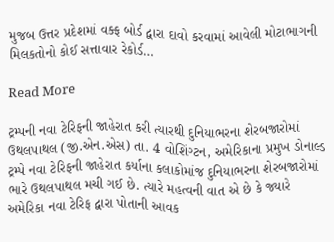મુજબ ઉત્તર પ્રદેશમાં વક્ફ બોર્ડ દ્વારા દાવો કરવામાં આવેલી મોટાભાગની મિલકતોનો કોઈ સત્તાવાર રેકોર્ડ…

Read More

ટ્રમ્પની નવા ટેરિફની જાહેરાત કરી ત્યારથી દુનિયાભરના શેરબજારોમાં ઉથલપાથલ (જી.એન.એસ) તા. 4 વોશિંગ્ટન, અમેરિકાના પ્રમુખ ડોનાલ્ડ ટ્રમ્પે નવા ટેરિફની જાહેરાત કર્યાના કલાકોમાંજ દુનિયાભરના શેરબજારોમાં ભારે ઉથલપાથલ મચી ગઈ છે. ત્યારે મહત્વની વાત એ છે કે જ્યારે અમેરિકા નવા ટેરિફ દ્વારા પોતાની આવક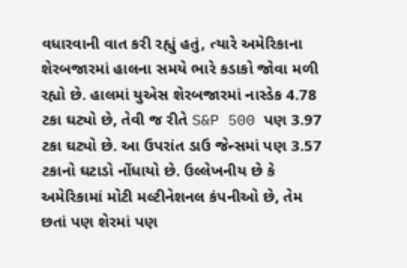વધારવાની વાત કરી રહ્યું હતું, ત્યારે અમેરિકાના શેરબજારમાં હાલના સમયે ભારે કડાકો જોવા મળી રહ્યો છે. હાલમાં યુએસ શેરબજારમાં નાસ્ડેક 4.78 ટકા ઘટ્યો છે, તેવી જ રીતે S&P 500 પણ 3.97 ટકા ઘટ્યો છે. આ ઉપરાંત ડાઉ જેન્સમાં પણ 3.57 ટકાનો ઘટાડો નોંધાયો છે. ઉલ્લેખનીય છે કે અમેરિકામાં મોટી મલ્ટીનેશનલ કંપનીઓ છે, તેમ છતાં પણ શેરમાં પણ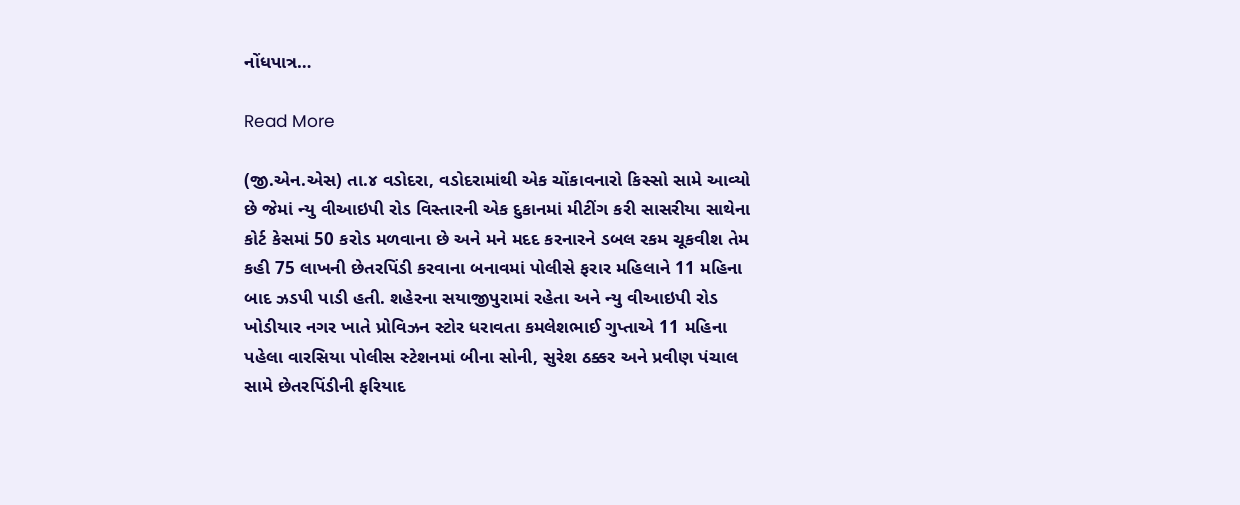નોંધપાત્ર…

Read More

(જી.એન.એસ) તા.૪ વડોદરા, વડોદરામાંથી એક ચોંકાવનારો કિસ્સો સામે આવ્યો છે જેમાં ન્યુ વીઆઇપી રોડ વિસ્તારની એક દુકાનમાં મીટીંગ કરી સાસરીયા સાથેના કોર્ટ કેસમાં 50 કરોડ મળવાના છે અને મને મદદ કરનારને ડબલ રકમ ચૂકવીશ તેમ કહી 75 લાખની છેતરપિંડી કરવાના બનાવમાં પોલીસે ફરાર મહિલાને 11 મહિના બાદ ઝડપી પાડી હતી. શહેરના સયાજીપુરામાં રહેતા અને ન્યુ વીઆઇપી રોડ ખોડીયાર નગર ખાતે પ્રોવિઝન સ્ટોર ધરાવતા કમલેશભાઈ ગુપ્તાએ 11 મહિના પહેલા વારસિયા પોલીસ સ્ટેશનમાં બીના સોની, સુરેશ ઠક્કર અને પ્રવીણ પંચાલ સામે છેતરપિંડીની ફરિયાદ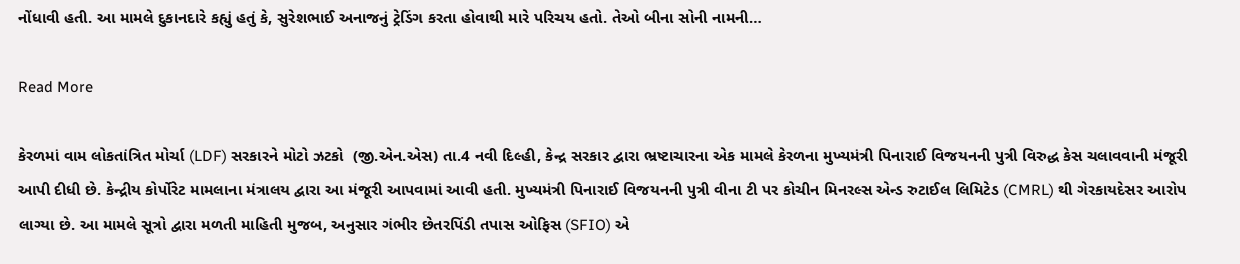નોંધાવી હતી. આ મામલે દુકાનદારે કહ્યું હતું કે, સુરેશભાઈ અનાજનું ટ્રેડિંગ કરતા હોવાથી મારે પરિચય હતો. તેઓ બીના સોની નામની…

Read More

કેરળમાં વામ લોકતાંત્રિત મોર્ચા (LDF) સરકારને મોટો ઝટકો  (જી.એન.એસ) તા.4 નવી દિલ્હી, કેન્દ્ર સરકાર દ્વારા ભ્રષ્ટાચારના એક મામલે કેરળના મુખ્યમંત્રી પિનારાઈ વિજયનની પુત્રી વિરુદ્ધ કેસ ચલાવવાની મંજૂરી આપી દીધી છે. કેન્દ્રીય કોર્પોરેટ મામલાના મંત્રાલય દ્વારા આ મંજૂરી આપવામાં આવી હતી. મુખ્યમંત્રી પિનારાઈ વિજયનની પુત્રી વીના ટી પર કોચીન મિનરલ્સ એન્ડ રુટાઈલ લિમિટેડ (CMRL) થી ગેરકાયદેસર આરોપ લાગ્યા છે. આ મામલે સૂત્રો દ્વારા મળતી માહિતી મુજબ, અનુસાર ગંભીર છેતરપિંડી તપાસ ઓફિસ (SFIO) એ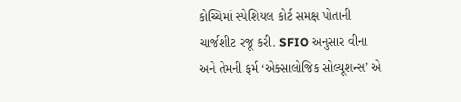કોચ્ચિમાં સ્પેશિયલ કોર્ટ સમક્ષ પોતાની ચાર્જશીટ રજૂ કરી. SFIO અનુસાર વીના અને તેમની ફર્મ ‘એક્સાલોજિક સોલ્યૂશન્સ’ એ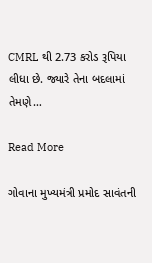CMRL થી 2.73 કરોડ રૂપિયા લીધા છે. જ્યારે તેના બદલામાં તેમણે…

Read More

ગોવાના મુખ્યમંત્રી પ્રમોદ સાવંતની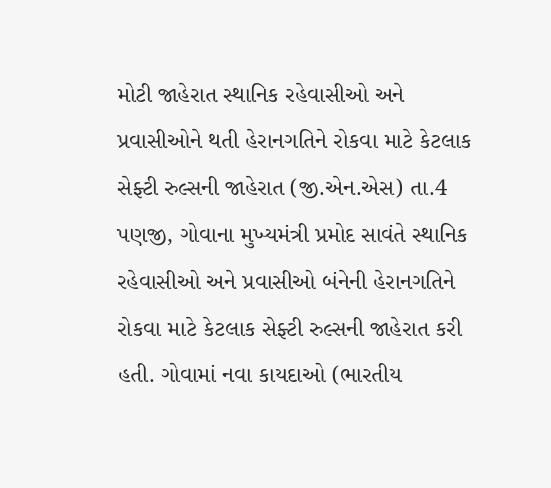મોટી જાહેરાત સ્થાનિક રહેવાસીઓ અને પ્રવાસીઓને થતી હેરાનગતિને રોકવા માટે કેટલાક સેફ્ટી રુલ્સની જાહેરાત (જી.એન.એસ) તા.4 પણજી, ગોવાના મુખ્યમંત્રી પ્રમોદ સાવંતે સ્થાનિક રહેવાસીઓ અને પ્રવાસીઓ બંનેની હેરાનગતિને રોકવા માટે કેટલાક સેફ્ટી રુલ્સની જાહેરાત કરી હતી. ગોવામાં નવા કાયદાઓ (ભારતીય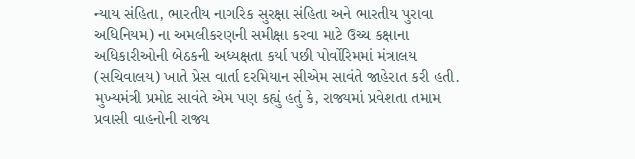ન્યાય સંહિતા, ભારતીય નાગરિક સુરક્ષા સંહિતા અને ભારતીય પુરાવા અધિનિયમ) ના અમલીકરણની સમીક્ષા કરવા માટે ઉચ્ચ કક્ષાના અધિકારીઓની બેઠકની અધ્યક્ષતા કર્યા પછી પોર્વોરિમમાં મંત્રાલય (સચિવાલય) ખાતે પ્રેસ વાર્તા દરમિયાન સીએમ સાવંતે જાહેરાત કરી હતી. મુખ્યમંત્રી પ્રમોદ સાવંતે એમ પણ કહ્યું હતું કે, રાજ્યમાં પ્રવેશતા તમામ પ્રવાસી વાહનોની રાજ્ય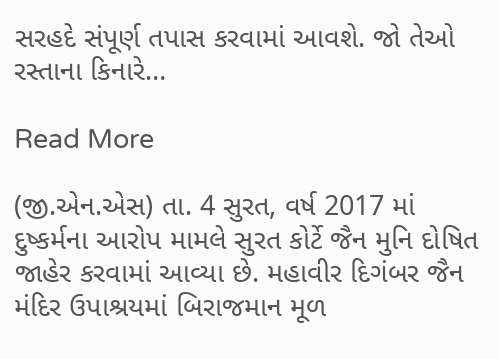સરહદે સંપૂર્ણ તપાસ કરવામાં આવશે. જો તેઓ રસ્તાના કિનારે…

Read More

(જી.એન.એસ) તા. 4 સુરત, વર્ષ 2017 માં દુષ્કર્મના આરોપ મામલે સુરત કોર્ટે જૈન મુનિ દોષિત જાહેર કરવામાં આવ્યા છે. મહાવીર દિગંબર જૈન મંદિર ઉપાશ્રયમાં બિરાજમાન મૂળ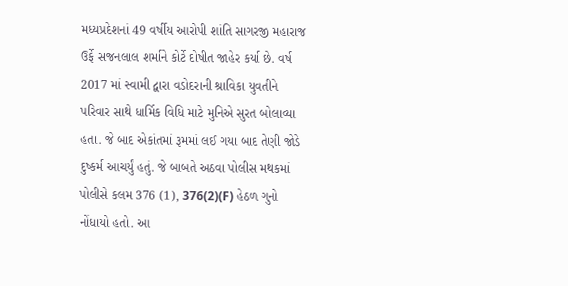મધ્યપ્રદેશનાં 49 વર્ષીય આરોપી શાંતિ સાગરજી મહારાજ ઉર્ફે સજનલાલ શર્માને કોર્ટે દોષીત જાહેર કર્યા છે. વર્ષ 2017 માં સ્વામી દ્વારા વડોદરાની શ્રાવિકા યુવતીને પરિવાર સાથે ધાર્મિક વિધિ માટે મુનિએ સુરત બોલાવ્યા હતા. જે બાદ એકાંતમાં રૂમમાં લઈ ગયા બાદ તેણી જોડે દુષ્કર્મ આચર્યું હતું. જે બાબતે અઠવા પોલીસ મથકમાં પોલીસે કલમ 376 (1), 376(2)(F) હેઠળ ગુનો નોંધાયો હતો. આ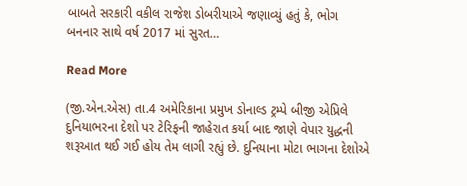બાબતે સરકારી વકીલ રાજેશ ડોબરીયાએ જણાવ્યું હતું કે, ભોગ બનનાર સાથે વર્ષ 2017 માં સુરત…

Read More

(જી.એન.એસ) તા.4 અમેરિકાના પ્રમુખ ડોનાલ્ડ ટ્રમ્પે બીજી એપ્રિલે દુનિયાભરના દેશો પર ટેરિફની જાહેરાત કર્યા બાદ જાણે વેપાર યુદ્ધની શરૂઆત થઈ ગઈ હોય તેમ લાગી રહ્યું છે. દુનિયાના મોટા ભાગના દેશોએ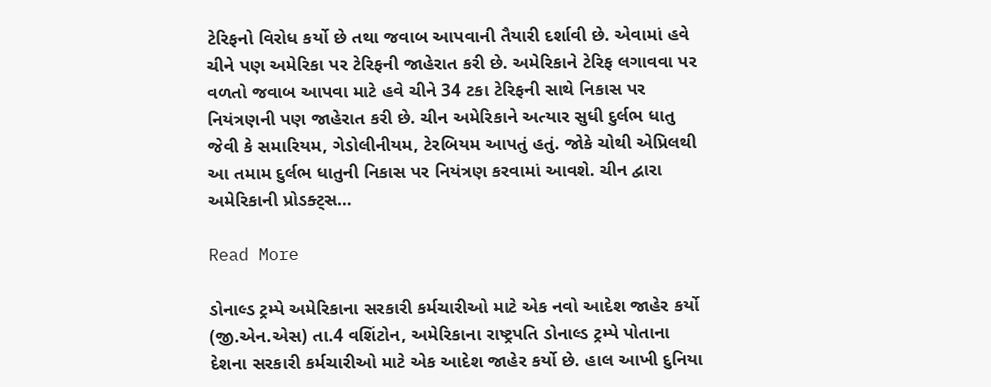ટેરિફનો વિરોધ કર્યો છે તથા જવાબ આપવાની તૈયારી દર્શાવી છે. એવામાં હવે ચીને પણ અમેરિકા પર ટેરિફની જાહેરાત કરી છે. અમેરિકાને ટેરિફ લગાવવા પર વળતો જવાબ આપવા માટે હવે ચીને 34 ટકા ટેરિફની સાથે નિકાસ પર નિયંત્રણની પણ જાહેરાત કરી છે. ચીન અમેરિકાને અત્યાર સુધી દુર્લભ ધાતુ જેવી કે સમારિયમ, ગેડોલીનીયમ, ટેરબિયમ આપતું હતું. જોકે ચોથી એપ્રિલથી આ તમામ દુર્લભ ધાતુની નિકાસ પર નિયંત્રણ કરવામાં આવશે. ચીન દ્વારા અમેરિકાની પ્રોડક્ટ્સ…

Read More

ડોનાલ્ડ ટ્રમ્પે અમેરિકાના સરકારી કર્મચારીઓ માટે એક નવો આદેશ જાહેર કર્યો (જી.એન.એસ) તા.4 વશિંટોન, અમેરિકાના રાષ્ટ્રપતિ ડોનાલ્ડ ટ્રમ્પે પોતાના દેશના સરકારી કર્મચારીઓ માટે એક આદેશ જાહેર કર્યો છે. હાલ આખી દુનિયા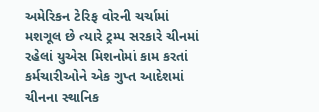અમેરિકન ટેરિફ વોરની ચર્ચામાં મશગૂલ છે ત્યારે ટ્રમ્પ સરકારે ચીનમાં રહેલાં યુએસ મિશનોમાં કામ કરતાં કર્મચારીઓને એક ગુપ્ત આદેશમાં ચીનના સ્થાનિક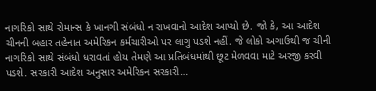નાગરિકો સાથે રોમાન્સ કે ખાનગી સંબંધો ન રાખવાનો આદેશ આપ્યો છે. જો કે, આ આદેશ ચીનની બહાર તહેનાત અમેરિકન કર્મચારીઓ પર લાગુ પડશે નહીં. જે લોકો અગાઉથી જ ચીની નાગરિકો સાથે સંબંધો ધરાવતાં હોય તેમણે આ પ્રતિબંધમાંથી છૂટ મેળવવા માટે અરજી કરવી પડશે. સરકારી આદેશ અનુસાર અમેરિકન સરકારી…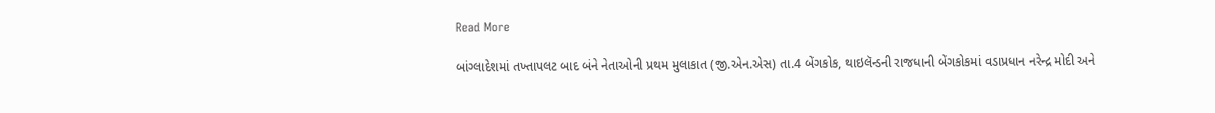Read More

બાંગ્લાદેશમાં તખ્તાપલટ બાદ બંને નેતાઓની પ્રથમ મુલાકાત (જી.એન.એસ) તા.4 બેંગકોક, થાઇલૅન્ડની રાજધાની બેંગકોકમાં વડાપ્રધાન નરેન્દ્ર મોદી અને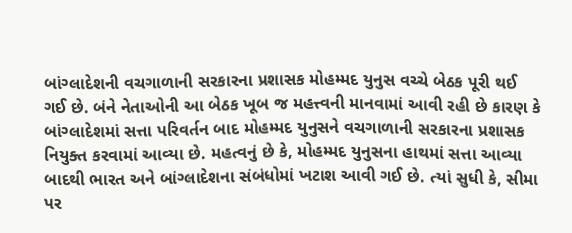બાંગ્લાદેશની વચગાળાની સરકારના પ્રશાસક મોહમ્મદ યુનુસ વચ્ચે બેઠક પૂરી થઈ ગઈ છે. બંને નેતાઓની આ બેઠક ખૂબ જ મહત્ત્વની માનવામાં આવી રહી છે કારણ કે બાંગ્લાદેશમાં સત્તા પરિવર્તન બાદ મોહમ્મદ યુનુસને વચગાળાની સરકારના પ્રશાસક નિયુક્ત કરવામાં આવ્યા છે. મહત્વનું છે કે, મોહમ્મદ યુનુસના હાથમાં સત્તા આવ્યા બાદથી ભારત અને બાંગ્લાદેશના સંબંધોમાં ખટાશ આવી ગઈ છે. ત્યાં સુધી કે, સીમા પર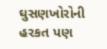ઘુસણખોરોની હરકત પણ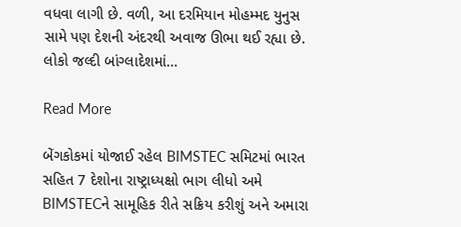વધવા લાગી છે. વળી, આ દરમિયાન મોહમ્મદ યુનુસ સામે પણ દેશની અંદરથી અવાજ ઊભા થઈ રહ્યા છે. લોકો જલ્દી બાંગ્લાદેશમાં…

Read More

બેંગકોકમાં યોજાઈ રહેલ BIMSTEC સમિટમાં ભારત સહિત 7 દેશોના રાષ્ટ્રાધ્યક્ષો ભાગ લીધો અમે BIMSTECને સામૂહિક રીતે સક્રિય કરીશું અને અમારા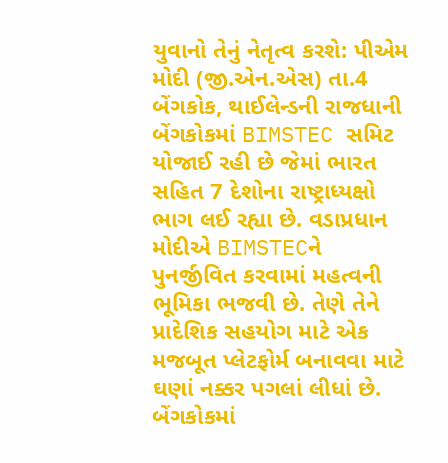યુવાનો તેનું નેતૃત્વ કરશે: પીએમ મોદી (જી.એન.એસ) તા.4 બેંગકોક, થાઈલેન્ડની રાજધાની બેંગકોકમાં BIMSTEC સમિટ યોજાઈ રહી છે જેમાં ભારત સહિત 7 દેશોના રાષ્ટ્રાધ્યક્ષો ભાગ લઈ રહ્યા છે. વડાપ્રધાન મોદીએ BIMSTECને પુનર્જીવિત કરવામાં મહત્વની ભૂમિકા ભજવી છે. તેણે તેને પ્રાદેશિક સહયોગ માટે એક મજબૂત પ્લેટફોર્મ બનાવવા માટે ઘણાં નક્કર પગલાં લીધાં છે. બેંગકોકમાં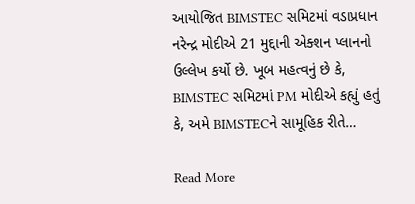આયોજિત BIMSTEC સમિટમાં વડાપ્રધાન નરેન્દ્ર મોદીએ 21 મુદ્દાની એક્શન પ્લાનનો ઉલ્લેખ કર્યો છે. ખૂબ મહત્વનું છે કે, BIMSTEC સમિટમાં PM મોદીએ કહ્યું હતું કે, અમે BIMSTECને સામૂહિક રીતે…

Read More